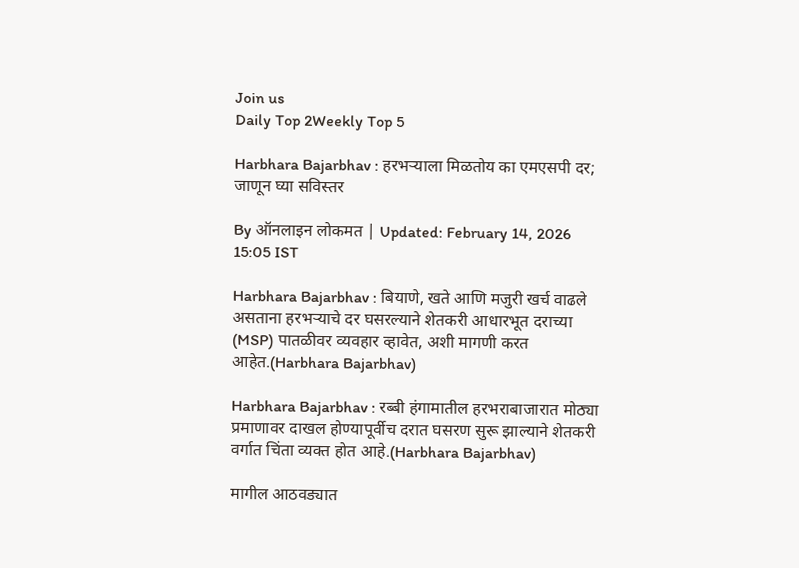Join us
Daily Top 2Weekly Top 5

Harbhara Bajarbhav : हरभऱ्याला मिळतोय का एमएसपी दर; जाणून घ्या सविस्तर

By ऑनलाइन लोकमत | Updated: February 14, 2026 15:05 IST

Harbhara Bajarbhav : बियाणे, खते आणि मजुरी खर्च वाढले असताना हरभऱ्याचे दर घसरल्याने शेतकरी आधारभूत दराच्या (MSP) पातळीवर व्यवहार व्हावेत, अशी मागणी करत आहेत.(Harbhara Bajarbhav)

Harbhara Bajarbhav : रब्बी हंगामातील हरभराबाजारात मोठ्या प्रमाणावर दाखल होण्यापूर्वीच दरात घसरण सुरू झाल्याने शेतकरी वर्गात चिंता व्यक्त होत आहे.(Harbhara Bajarbhav)

मागील आठवड्यात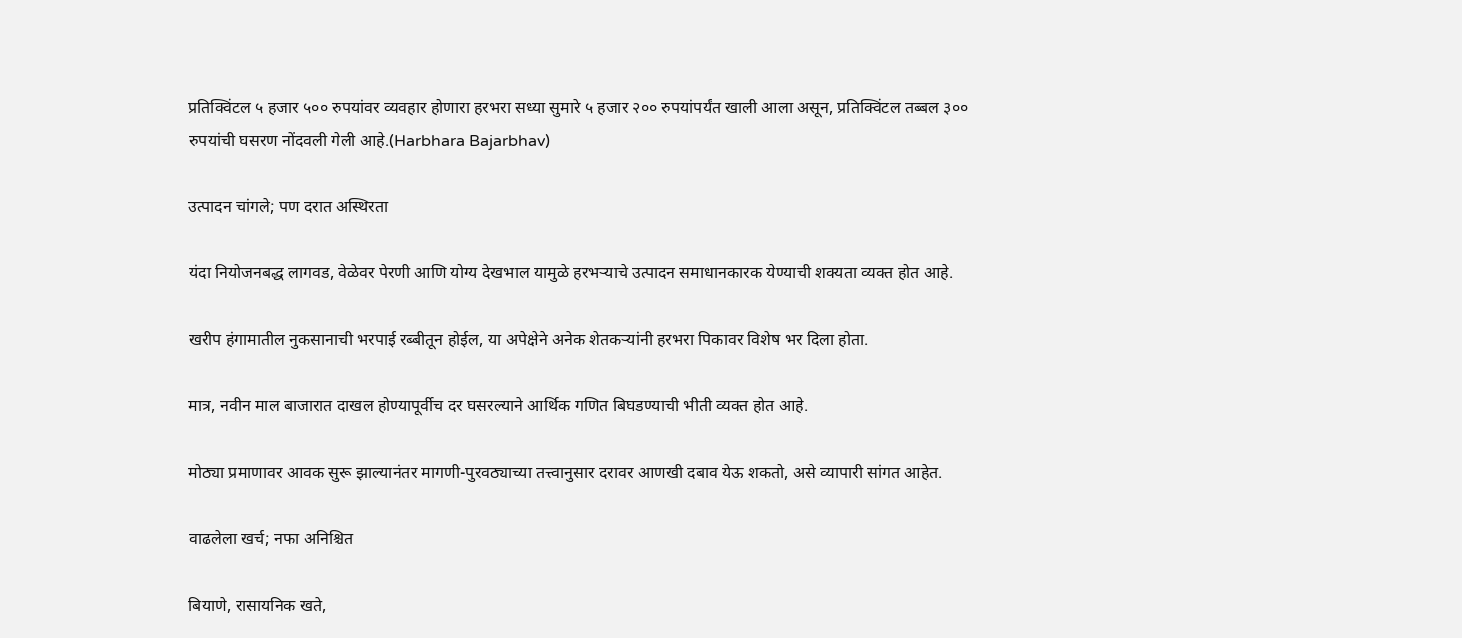प्रतिक्विंटल ५ हजार ५०० रुपयांवर व्यवहार होणारा हरभरा सध्या सुमारे ५ हजार २०० रुपयांपर्यंत खाली आला असून, प्रतिक्विंटल तब्बल ३०० रुपयांची घसरण नोंदवली गेली आहे.(Harbhara Bajarbhav)

उत्पादन चांगले; पण दरात अस्थिरता

यंदा नियोजनबद्ध लागवड, वेळेवर पेरणी आणि योग्य देखभाल यामुळे हरभऱ्याचे उत्पादन समाधानकारक येण्याची शक्यता व्यक्त होत आहे.

खरीप हंगामातील नुकसानाची भरपाई रब्बीतून होईल, या अपेक्षेने अनेक शेतकऱ्यांनी हरभरा पिकावर विशेष भर दिला होता.

मात्र, नवीन माल बाजारात दाखल होण्यापूर्वीच दर घसरल्याने आर्थिक गणित बिघडण्याची भीती व्यक्त होत आहे.

मोठ्या प्रमाणावर आवक सुरू झाल्यानंतर मागणी-पुरवठ्याच्या तत्त्वानुसार दरावर आणखी दबाव येऊ शकतो, असे व्यापारी सांगत आहेत.

वाढलेला खर्च; नफा अनिश्चित

बियाणे, रासायनिक खते,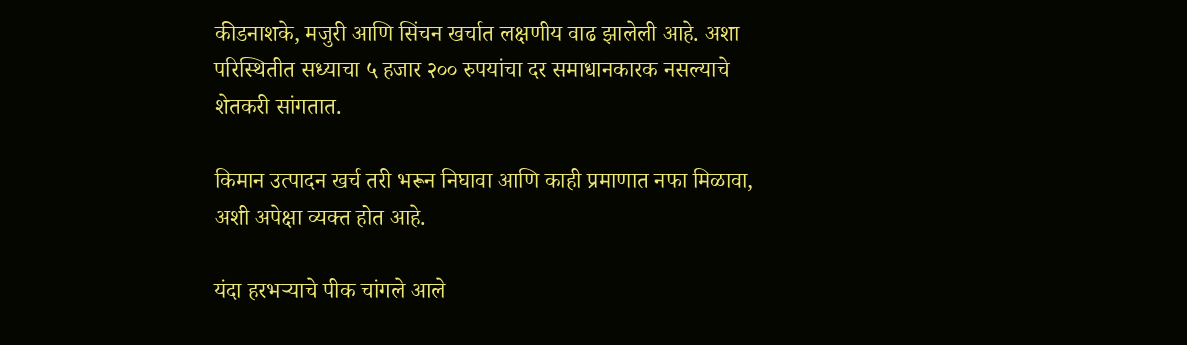कीडनाशके, मजुरी आणि सिंचन खर्चात लक्षणीय वाढ झालेली आहे. अशा परिस्थितीत सध्याचा ५ हजार २०० रुपयांचा दर समाधानकारक नसल्याचे शेतकरी सांगतात.

किमान उत्पादन खर्च तरी भरून निघावा आणि काही प्रमाणात नफा मिळावा, अशी अपेक्षा व्यक्त होत आहे.

यंदा हरभऱ्याचे पीक चांगले आले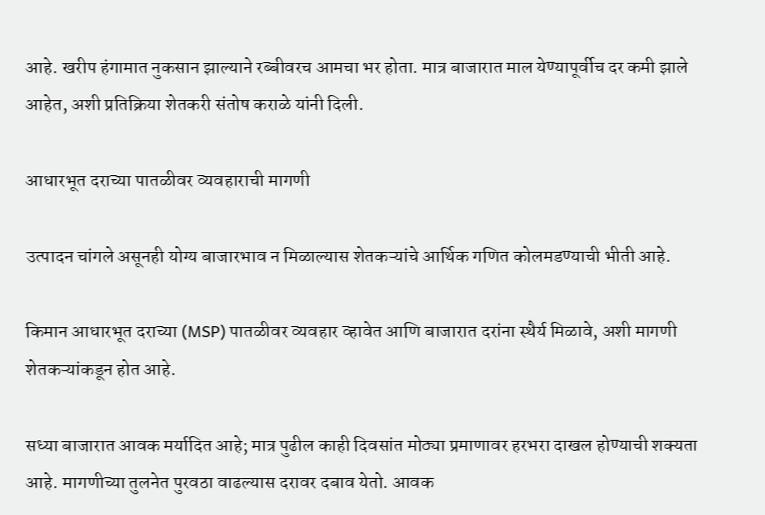आहे. खरीप हंगामात नुकसान झाल्याने रब्बीवरच आमचा भर होता. मात्र बाजारात माल येण्यापूर्वीच दर कमी झाले आहेत, अशी प्रतिक्रिया शेतकरी संतोष कराळे यांनी दिली.

आधारभूत दराच्या पातळीवर व्यवहाराची मागणी

उत्पादन चांगले असूनही योग्य बाजारभाव न मिळाल्यास शेतकऱ्यांचे आर्थिक गणित कोलमडण्याची भीती आहे.

किमान आधारभूत दराच्या (MSP) पातळीवर व्यवहार व्हावेत आणि बाजारात दरांना स्थैर्य मिळावे, अशी मागणी शेतकऱ्यांकडून होत आहे.

सध्या बाजारात आवक मर्यादित आहे; मात्र पुढील काही दिवसांत मोठ्या प्रमाणावर हरभरा दाखल होण्याची शक्यता आहे. मागणीच्या तुलनेत पुरवठा वाढल्यास दरावर दबाव येतो. आवक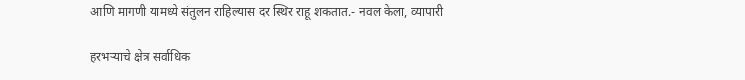आणि मागणी यामध्ये संतुलन राहिल्यास दर स्थिर राहू शकतात.- नवल केला, व्यापारी

हरभऱ्याचे क्षेत्र सर्वाधिक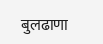बुलढाणा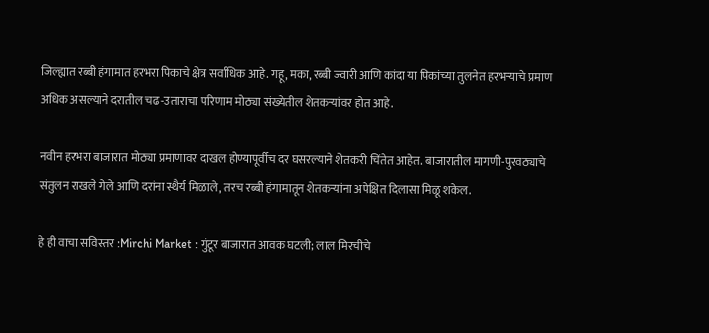जिल्ह्यात रब्बी हंगामात हरभरा पिकाचे क्षेत्र सर्वाधिक आहे. गहू, मका, रब्बी ज्वारी आणि कांदा या पिकांच्या तुलनेत हरभऱ्याचे प्रमाण अधिक असल्याने दरातील चढ-उताराचा परिणाम मोठ्या संख्येतील शेतकऱ्यांवर होत आहे.

नवीन हरभरा बाजारात मोठ्या प्रमाणावर दाखल होण्यापूर्वीच दर घसरल्याने शेतकरी चिंतेत आहेत. बाजारातील मागणी-पुरवठ्याचे संतुलन राखले गेले आणि दरांना स्थैर्य मिळाले, तरच रब्बी हंगामातून शेतकऱ्यांना अपेक्षित दिलासा मिळू शकेल.

हे ही वाचा सविस्तर :Mirchi Market : गुंटूर बाजारात आवक घटली; लाल मिरचीचे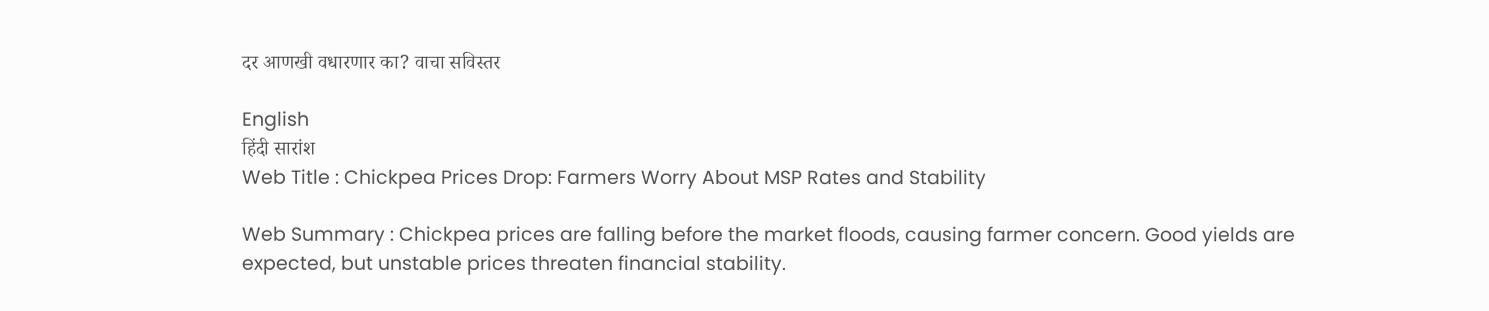दर आणखी वधारणार का? वाचा सविस्तर

English
हिंदी सारांश
Web Title : Chickpea Prices Drop: Farmers Worry About MSP Rates and Stability

Web Summary : Chickpea prices are falling before the market floods, causing farmer concern. Good yields are expected, but unstable prices threaten financial stability.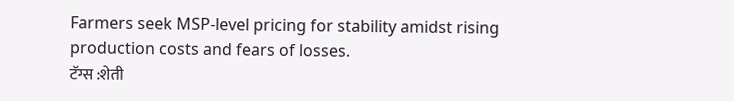Farmers seek MSP-level pricing for stability amidst rising production costs and fears of losses.
टॅग्स :शेती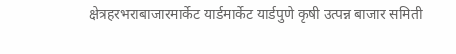क्षेत्रहरभराबाजारमार्केट यार्डमार्केट यार्डपुणे कृषी उत्पन्न बाजार समिती